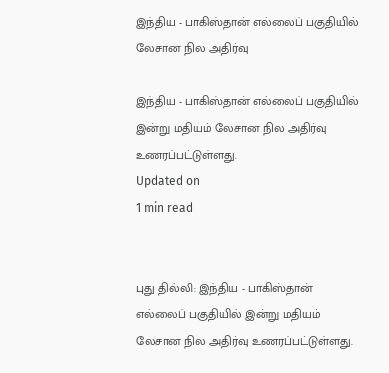இந்திய - பாகிஸ்தான் எல்லைப் பகுதியில் லேசான நில அதிர்வு

இந்திய - பாகிஸ்தான் எல்லைப் பகுதியில் இன்று மதியம் லேசான நில அதிர்வு உணரப்பட்டுள்ளது.
Updated on
1 min read


புது தில்லி: இந்திய - பாகிஸ்தான் எல்லைப் பகுதியில் இன்று மதியம் லேசான நில அதிர்வு உணரப்பட்டுள்ளது.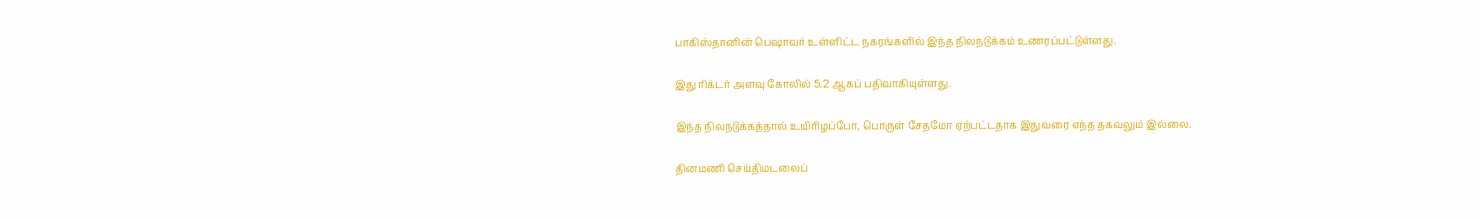பாகிஸ்தானின் பெஷாவர் உள்ளிட்ட நகரங்களில் இந்த நிலநடுக்கம் உணரப்பட்டுள்ளது.

இது ரிக்டர் அளவு கோலில் 5.2 ஆகப் பதிவாகியுள்ளது.

இந்த நிலநடுக்கத்தால் உயிரிழப்போ, பொருள் சேதமோ ஏற்பட்டதாக இதுவரை எந்த தகவலும் இல்லை.

தினமணி செய்திமடலைப்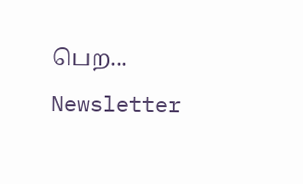பெற... Newsletter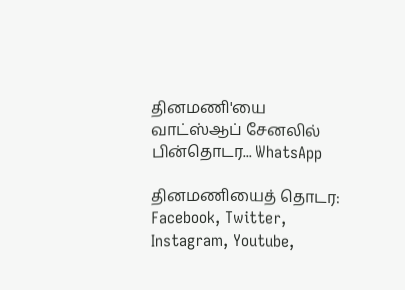தினமணி'யை வாட்ஸ்ஆப் சேனலில் பின்தொடர... WhatsApp

தினமணியைத் தொடர: Facebook, Twitter, Instagram, Youtube,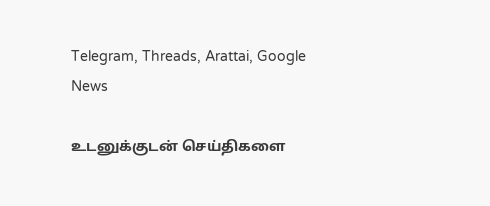Telegram, Threads, Arattai, Google News

உடனுக்குடன் செய்திகளை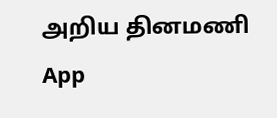அறிய தினமணி App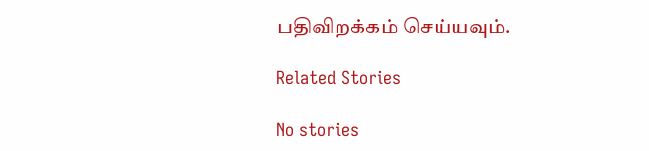பதிவிறக்கம் செய்யவும்.

Related Stories

No stories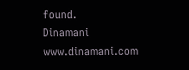found.
Dinamani
www.dinamani.com